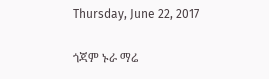Thursday, June 22, 2017

ጎጃም ኑራ ማሬ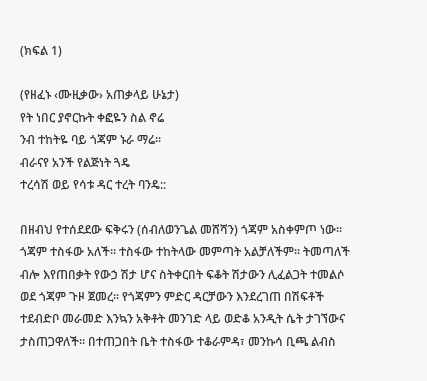(ክፍል 1)

(የዘፈኑ ‹ሙዚቃው› አጠቃላይ ሁኔታ)
የት ነበር ያኖርኩት ቀፎዬን ስል ኖሬ
ንብ ተከትዬ ባይ ጎጃም ኑራ ማሬ፡፡
ብራናየ አንች የልጅነት ጓዴ
ተረሳሽ ወይ የሳቱ ዳር ተረት ባንዴ::

በዘብህ የተሰደደው ፍቅሩን (ሰብለወንጌል መሸሻን) ጎጃም አስቀምጦ ነው፡፡ ጎጃም ተስፋው አለች፡፡ ተስፋው ተከትላው መምጣት አልቻለችም፡፡ ትመጣለች ብሎ እየጠበቃት የውኃ ሽታ ሆና ስትቀርበት ፍቆት ሽታውን ሊፈልጋት ተመልሶ ወደ ጎጃም ጉዞ ጀመረ፡፡ የጎጃምን ምድር ዳርቻውን እንደረገጠ በሽፍቶች ተደብድቦ መራመድ እንኳን አቅቶት መንገድ ላይ ወድቆ አንዲት ሴት ታገኘውና ታስጠጋዋለች፡፡ በተጠጋበት ቤት ተስፋው ተቆራምዳ፣ መንኩሳ ቢጫ ልብስ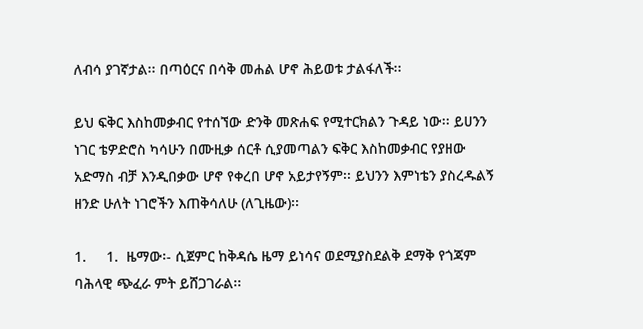ለብሳ ያገኛታል፡፡ በጣዕርና በሳቅ መሐል ሆኖ ሕይወቱ ታልፋለች፡፡

ይህ ፍቅር እስከመቃብር የተሰኘው ድንቅ መጽሐፍ የሚተርክልን ጉዳይ ነው፡፡ ይሀንን ነገር ቴዎድሮስ ካሳሁን በሙዚቃ ሰርቶ ሲያመጣልን ፍቅር እስከመቃብር የያዘው አድማስ ብቻ እንዲበቃው ሆኖ የቀረበ ሆኖ አይታየኝም፡፡ ይህንን እምነቴን ያስረዱልኝ ዘንድ ሁለት ነገሮችን እጠቅሳለሁ (ለጊዜው)፡፡

1.     1.  ዜማው፡- ሲጀምር ከቅዳሴ ዜማ ይነሳና ወደሚያስደልቅ ደማቅ የጎጃም ባሕላዊ ጭፈራ ምት ይሸጋገራል፡፡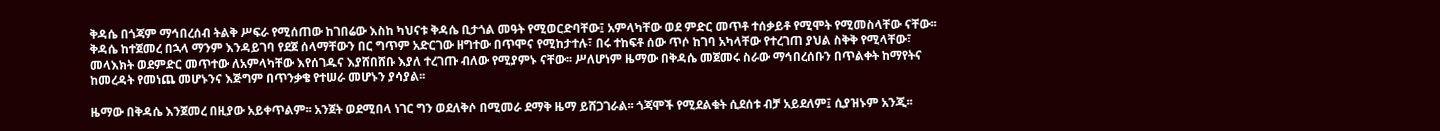ቅዳሴ በጎጃም ማኅበረሰብ ትልቅ ሥፍራ የሚሰጠው ከገበሬው እስከ ካህናቱ ቅዳሴ ቢታጎል መዓት የሚወርድባቸው፤ አምላካቸው ወደ ምድር መጥቶ ተሰቃይቶ የሚሞት የሚመስላቸው ናቸው፡፡ ቅዳሴ ከተጀመረ በኋላ ማንም እንዳይገባ የደጀ ሰላማቸውን በር ግጥም አድርገው ዘግተው በጥሞና የሚከታተሉ፣ በሩ ተከፍቶ ሰው ጥሶ ከገባ አካላቸው የተረገጠ ያህል ስቅቅ የሚላቸው፣ መላእክት ወደምድር መጥተው ለአምላካቸው እየሰገዱና እያሸበሸቡ እያለ ተረገጡ ብለው የሚያምኑ ናቸው፡፡ ሥለሆነም ዜማው በቅዳሴ መጀመሩ ስራው ማኅበረሰቡን በጥልቀት ከማየትና ከመረዳት የመነጨ መሆኑንና እጅግም በጥንቃቄ የተሠራ መሆኑን ያሳያል፡፡

ዜማው በቅዳሴ እንጀመረ በዚያው አይቀጥልም፡፡ አንጀት ወደሚበላ ነገር ግን ወደለቅሶ በሚመራ ደማቅ ዜማ ይሸጋገራል፡፡ ጎጃሞች የሚደልቁት ሲደሰቱ ብቻ አይደለም፤ ሲያዝኑም አንጂ፡፡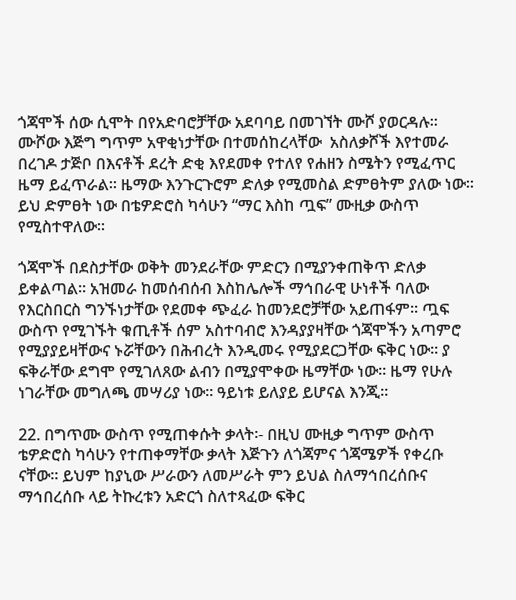ጎጃሞች ሰው ሲሞት በየአድባሮቻቸው አደባባይ በመገኘት ሙሾ ያወርዳሉ፡፡ ሙሾው እጅግ ግጥም አዋቂነታቸው በተመሰከረላቸው  አስለቃሾች እየተመራ በረገዶ ታጅቦ በእናቶች ደረት ድቂ እየደመቀ የተለየ የሐዘን ስሜትን የሚፈጥር ዜማ ይፈጥራል፡፡ ዜማው እንጉርጉሮም ድለቃ የሚመስል ድምፀትም ያለው ነው፡፡ ይህ ድምፀት ነው በቴዎድሮስ ካሳሁን “ማር እስከ ጧፍ” ሙዚቃ ውስጥ የሚስተዋለው፡፡

ጎጃሞች በደስታቸው ወቅት መንደራቸው ምድርን በሚያንቀጠቅጥ ድለቃ ይቀልጣል፡፡ አዝመራ ከመሰብሰብ እስከሌሎች ማኅበራዊ ሁነቶች ባለው የእርስበርስ ግንኙነታቸው የደመቀ ጭፈራ ከመንደሮቻቸው አይጠፋም፡፡ ጧፍ ውስጥ የሚገኙት ቁጢቶች ሰም አስተባብሮ እንዳያያዛቸው ጎጃሞችን አጣምሮ የሚያያይዛቸውና ኑሯቸውን በሕብረት እንዲመሩ የሚያደርጋቸው ፍቅር ነው፡፡ ያ ፍቅራቸው ደግሞ የሚገለጸው ልብን በሚያሞቀው ዜማቸው ነው፡፡ ዜማ የሁሉ ነገራቸው መግለጫ መሣሪያ ነው፡፡ ዓይነቱ ይለያይ ይሆናል እንጂ፡፡

22. በግጥሙ ውስጥ የሚጠቀሱት ቃላት፡- በዚህ ሙዚቃ ግጥም ውስጥ ቴዎድሮስ ካሳሁን የተጠቀማቸው ቃላት እጅጉን ለጎጃምና ጎጃሜዎች የቀረቡ ናቸው፡፡ ይህም ከያኒው ሥራውን ለመሥራት ምን ይህል ስለማኅበረሰቡና ማኅበረሰቡ ላይ ትኩረቱን አድርጎ ስለተጻፈው ፍቅር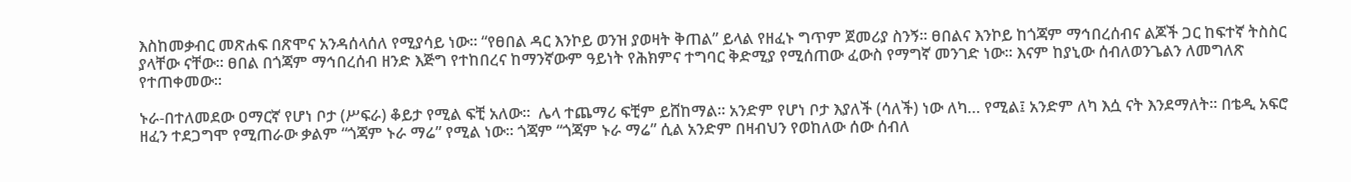እስከመቃብር መጽሐፍ በጽሞና አንዳሰላሰለ የሚያሳይ ነው፡፡ “የፀበል ዳር እንኮይ ወንዝ ያወዛት ቅጠል” ይላል የዘፈኑ ግጥም ጀመሪያ ስንኝ፡፡ ፀበልና እንኮይ ከጎጃም ማኅበረሰብና ልጆች ጋር ከፍተኛ ትስስር ያላቸው ናቸው፡፡ ፀበል በጎጃም ማኅበረሰብ ዘንድ እጅግ የተከበረና ከማንኛውም ዓይነት የሕክምና ተግባር ቅድሚያ የሚሰጠው ፈውስ የማግኛ መንገድ ነው፡፡ እናም ከያኒው ሰብለወንጌልን ለመግለጽ የተጠቀመው፡፡

ኑራ-በተለመደው ዐማርኛ የሆነ ቦታ (ሥፍራ) ቆይታ የሚል ፍቺ አለው፡፡  ሌላ ተጨማሪ ፍቺም ይሸከማል፡፡ አንድም የሆነ ቦታ እያለች (ሳለች) ነው ለካ… የሚል፤ አንድም ለካ እሷ ናት እንደማለት፡፡ በቴዲ አፍሮ ዘፈን ተደጋግሞ የሚጠራው ቃልም “ጎጃም ኑራ ማሬ” የሚል ነው፡፡ ጎጃም “ጎጃም ኑራ ማሬ” ሲል አንድም በዛብህን የወከለው ሰው ሰብለ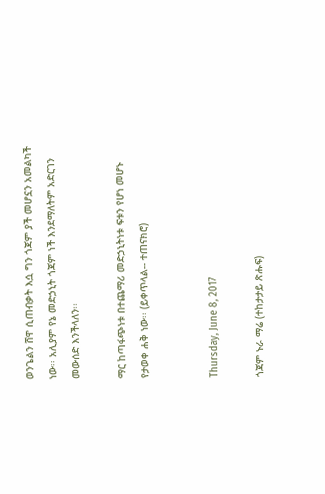ወንጌልን ሸዋ ሲጠብቃት እሷ ግን ጎጃም ያች መሆኗን አመልካች ነው፡፡ አሊያም የኔ መድኃኒት ጎጃም ነች እንደማለትም አድርገን መውሰድ እንችላለን፡፡

ማር ከጣፋጭነቱ በተጨማሪ መድኃኒትነቱ ፍቱን የሆነ መሆኑ የታወቀ ሐቅ ነው፡፡ (ይቀጥላል-- ተጠናክሮ)


Thursday, June 8, 2017

ጎጃም ኑራ ማሬ (ተከታታይ ጽሑፍ)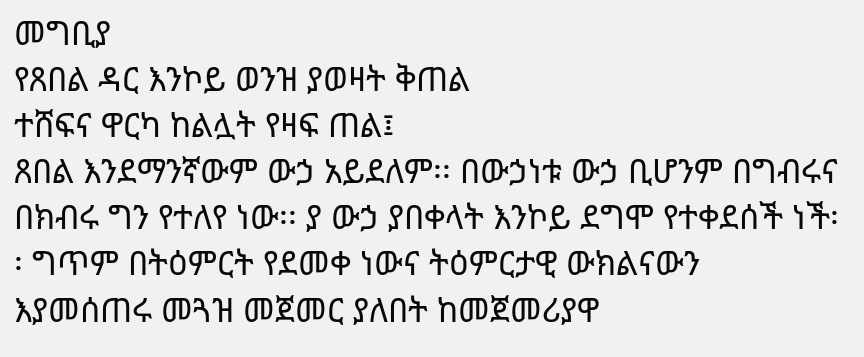መግቢያ
የጸበል ዳር እንኮይ ወንዝ ያወዛት ቅጠል
ተሸፍና ዋርካ ከልሏት የዛፍ ጠል፤
ጸበል እንደማንኛውም ውኃ አይደለም፡፡ በውኃነቱ ውኃ ቢሆንም በግብሩና በክብሩ ግን የተለየ ነው፡፡ ያ ውኃ ያበቀላት እንኮይ ደግሞ የተቀደሰች ነች፡፡ ግጥም በትዕምርት የደመቀ ነውና ትዕምርታዊ ውክልናውን እያመሰጠሩ መጓዝ መጀመር ያለበት ከመጀመሪያዋ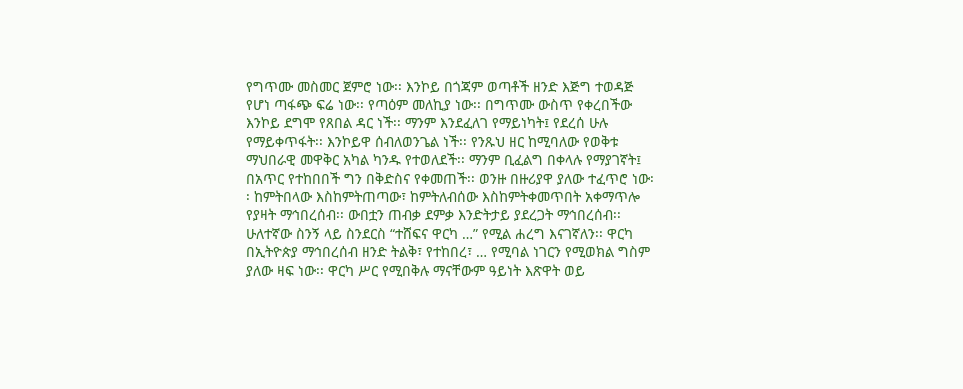የግጥሙ መስመር ጀምሮ ነው፡፡ እንኮይ በጎጃም ወጣቶች ዘንድ እጅግ ተወዳጅ የሆነ ጣፋጭ ፍሬ ነው፡፡ የጣዕም መለኪያ ነው፡፡ በግጥሙ ውስጥ የቀረበችው እንኮይ ደግሞ የጸበል ዳር ነች፡፡ ማንም እንደፈለገ የማይነካት፤ የደረሰ ሁሉ የማይቀጥፋት፡፡ እንኮይዋ ሰብለወንጌል ነች፡፡ የንጹህ ዘር ከሚባለው የወቅቱ ማህበራዊ መዋቅር አካል ካንዱ የተወለደች፡፡ ማንም ቢፈልግ በቀላሉ የማያገኛት፤ በአጥር የተከበበች ግን በቅድስና የቀመጠች፡፡ ወንዙ በዙሪያዋ ያለው ተፈጥሮ ነው፡፡ ከምትበላው እስከምትጠጣው፣ ከምትለብሰው እስከምትቀመጥበት አቀማጥሎ የያዛት ማኅበረሰብ፡፡ ውበቷን ጠብቃ ደምቃ እንድትታይ ያደረጋት ማኅበረሰብ፡፡
ሁለተኛው ስንኝ ላይ ስንደርስ “ተሸፍና ዋርካ …” የሚል ሐረግ እናገኛለን፡፡ ዋርካ በኢትዮጵያ ማኅበረሰብ ዘንድ ትልቅ፣ የተከበረ፣ … የሚባል ነገርን የሚወክል ግስም ያለው ዛፍ ነው፡፡ ዋርካ ሥር የሚበቅሉ ማናቸውም ዓይነት እጽዋት ወይ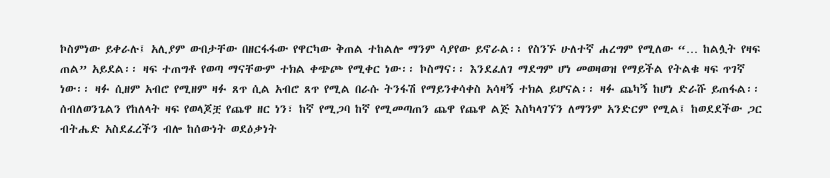ኮስምነው ይቀራሉ፤ አሊያም ውበታቸው በዘርፋፋው የዋርካው ቅጠል ተከልሎ ማንም ሳያየው ይኖራል፡፡ የስንኙ ሁለተኛ ሐረግም የሚለው “… ከልሏት የዛፍ ጠል” አይደል፡፡ ዛፍ ተጠግቶ የወጣ ማናቸውም ተክል ቀጭጮ የሚቀር ነው፡፡ ኮስማና፡፡ እንደፈለገ ማደግም ሆነ መወዛወዝ የማይችል የትልቁ ዛፍ ጥገኛ ነው፡፡ ዛፉ ሲዘም አብሮ የሚዘም ዛፉ ጸጥ ሲል አብሮ ጸጥ የሚል በራሱ ትንፋሽ የማይንቀሳቀስ አሳዛኝ ተክል ይሆናል፡፡ ዛፉ ጨካኝ ከሆነ ድራሹ ይጠፋል፡፡ ሰብለወንጌልን የከለላት ዛፍ የወላጆቿ የጨዋ ዘር ነን፣ ከኛ የሚጋባ ከኛ የሚመጣጠን ጨዋ የጨዋ ልጅ እስካላገኘን ለማንም አንድርም የሚል፤ ከወደደችው ጋር ብትሔድ አስደፈረችን ብሎ ከሰውነት ወደዕቃነት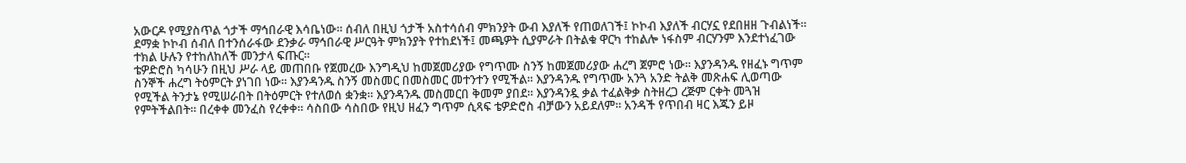አውርዶ የሚያስጥል ጎታች ማኅበራዊ እሳቤነው፡፡ ሰብለ በዚህ ጎታች አስተሳሰብ ምክንያት ውብ እያለች የጠወለገች፤ ኮኮብ እያለች ብርሃኗ የደበዘዘ ጉብልነች፡፡ ደማቋ ኮኮብ ሰብለ በተንሰራፋው ደንቃራ ማኅበራዊ ሥርዓት ምክንያት የተከደነች፤ መጫዎት ሲያምራት በትልቁ ዋርካ ተከልሎ ነፋስም ብርሃንም እንደተነፈገው ተክል ሁሉን የተከለከለች መንታላ ፍጡር፡፡
ቴዎድሮስ ካሳሁን በዚህ ሥራ ላይ መጠበቡ የጀመረው እንግዲህ ከመጀመሪያው የግጥሙ ስንኝ ከመጀመሪያው ሐረግ ጀምሮ ነው፡፡ እያንዳንዱ የዘፈኑ ግጥም ስንኞች ሐረግ ትዕምርት ያነገበ ነው፡፡ እያንዳንዱ ስንኝ መስመር በመስመር መተንተን የሚችል፡፡ እያንዳንዱ የግጥሙ አንጓ አንድ ትልቅ መጽሐፍ ሊወጣው የሚችል ትንታኔ የሚሠራበት በትዕምርት የተለወሰ ቋንቋ፡፡ እያንዳንዱ መስመርበ ቅመም ያበደ፡፡ እያንዳንዷ ቃል ተፈልቅቃ ስትዘረጋ ረጅም ርቀት መጓዝ የምትችልበት፡፡ በረቀቀ መንፈስ የረቀቀ፡፡ ሳስበው ሳስበው የዚህ ዘፈን ግጥም ሲጻፍ ቴዎድሮስ ብቻውን አይደለም፡፡ አንዳች የጥበብ ዛር እጁን ይዞ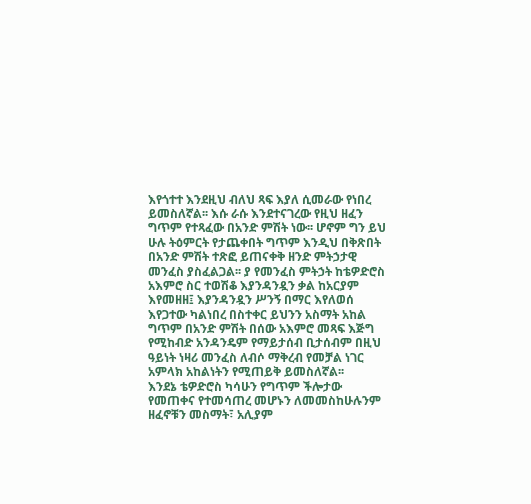እየጎተተ እንደዚህ ብለህ ጻፍ እያለ ሲመራው የነበረ ይመስለኛል፡፡ እሱ ራሱ እንደተናገረው የዚህ ዘፈን ግጥም የተጻፈው በአንድ ምሽት ነው፡፡ ሆኖም ግን ይህ ሁሉ ትዕምርት የታጨቀበት ግጥም እንዲህ በቅጽበት በአንድ ምሽት ተጽፎ ይጠናቀቅ ዘንድ ምትኃታዊ መንፈስ ያስፈልጋል፡፡ ያ የመንፈስ ምትኃት ከቴዎድሮስ አእምሮ ስር ተወሽቆ እያንዳንዷን ቃል ከአርያም እየመዘዘ፤ እያንዳንዷን ሥንኝ በማር እየለወሰ እየጋተው ካልነበረ በስተቀር ይህንን አስማት አከል ግጥም በአንድ ምሽት በሰው አእምሮ መጻፍ እጅግ የሚከብድ አንዳንዴም የማይታሰብ ቢታሰብም በዚህ ዓይነት ነዛሪ መንፈስ ለብሶ ማቅረብ የመቻል ነገር አምላክ አከልነትን የሚጠይቅ ይመስለኛል፡፡
እንደኔ ቴዎድሮስ ካሳሁን የግጥም ችሎታው የመጠቀና የተመሳጠረ መሆኑን ለመመስከሁሉንም ዘፈኖቹን መስማት፣ አሊያም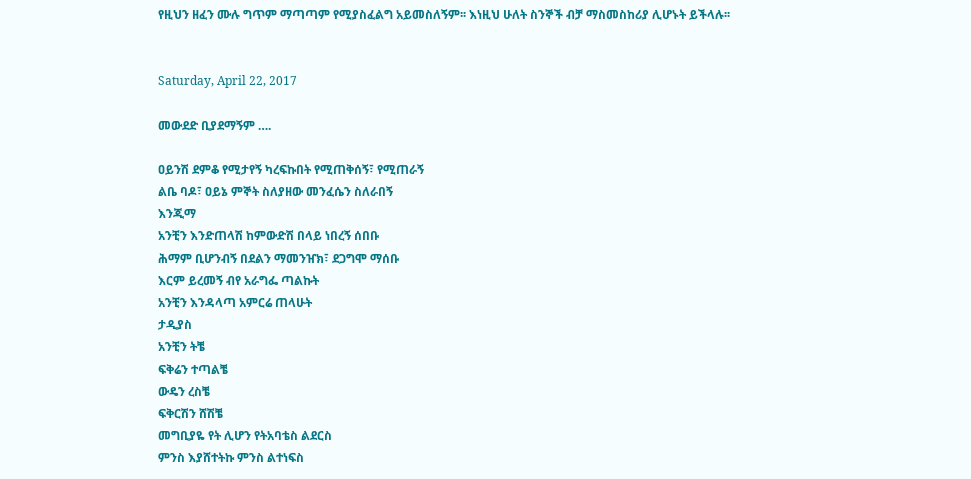የዚህን ዘፈን ሙሉ ግጥም ማጣጣም የሚያስፈልግ አይመስለኝም፡፡ እነዚህ ሁለት ስንኞች ብቻ ማስመስከሪያ ሊሆኑት ይችላሉ፡፡


Saturday, April 22, 2017

መውደድ ቢያደማኝም ….

ዐይንሽ ደምቆ የሚታየኝ ካረፍኩበት የሚጠቅሰኝ፣ የሚጠራኝ
ልቤ ባዶ፣ ዐይኔ ምኞት ስለያዘው መንፈሴን ስለራበኝ
እንጂማ
አንቺን እንድጠላሽ ከምውድሽ በላይ ነበረኝ ሰበቡ
ሕማም ቢሆንብኝ በደልን ማመንዠክ፣ ደጋግሞ ማሰቡ
እርም ይረመኝ ብየ አራግፌ ጣልኩት
አንቺን እንዳላጣ አምርሬ ጠላሁት
ታዲያስ
አንቺን ትቼ
ፍቅሬን ተጣልቼ
ውዴን ረስቼ
ፍቅርሽን ሸሽቼ
መግቢያዬ የት ሊሆን የትአባቴስ ልደርስ
ምንስ እያሸተትኩ ምንስ ልተነፍስ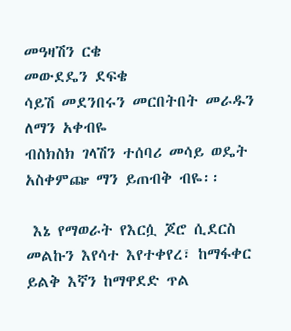መዓዛሽን ርቄ
መውደዴን ደፍቄ
ሳይሽ መደንበሩን መርበትበት መራዱን ለማን አቀብዬ
ብስክስክ ገላሽን ተሰባሪ መሳይ ወዴት አስቀምጬ ማን ይጠብቅ ብዬ፡፡

 እኔ የማወራት የእርሷ ጆሮ ሲደርስ መልኩን እየሳተ እየተቀየረ፣ ከማፋቀር ይልቅ እኛን ከማዋደድ ጥል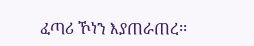ፈጣሪ ኾነን እያጠራጠረ፡፡